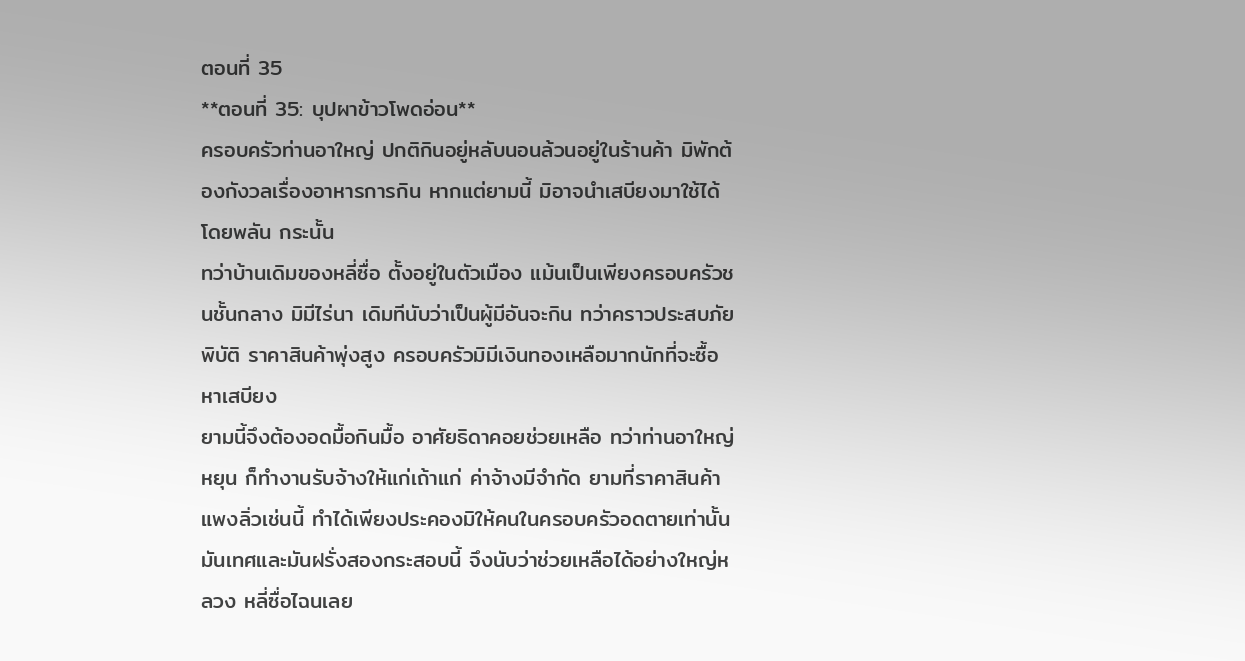ตอนที่ 35
**ตอนที่ 35: บุปผาข้าวโพดอ่อน**
ครอบครัวท่านอาใหญ่ ปกติกินอยู่หลับนอนล้วนอยู่ในร้านค้า มิพักต้องกังวลเรื่องอาหารการกิน หากแต่ยามนี้ มิอาจนำเสบียงมาใช้ได้โดยพลัน กระนั้น
ทว่าบ้านเดิมของหลี่ซื่อ ตั้งอยู่ในตัวเมือง แม้นเป็นเพียงครอบครัวชนชั้นกลาง มิมีไร่นา เดิมทีนับว่าเป็นผู้มีอันจะกิน ทว่าคราวประสบภัยพิบัติ ราคาสินค้าพุ่งสูง ครอบครัวมิมีเงินทองเหลือมากนักที่จะซื้อหาเสบียง
ยามนี้จึงต้องอดมื้อกินมื้อ อาศัยธิดาคอยช่วยเหลือ ทว่าท่านอาใหญ่หยุน ก็ทำงานรับจ้างให้แก่เถ้าแก่ ค่าจ้างมีจำกัด ยามที่ราคาสินค้าแพงลิ่วเช่นนี้ ทำได้เพียงประคองมิให้คนในครอบครัวอดตายเท่านั้น
มันเทศและมันฝรั่งสองกระสอบนี้ จึงนับว่าช่วยเหลือได้อย่างใหญ่หลวง หลี่ซื่อไฉนเลย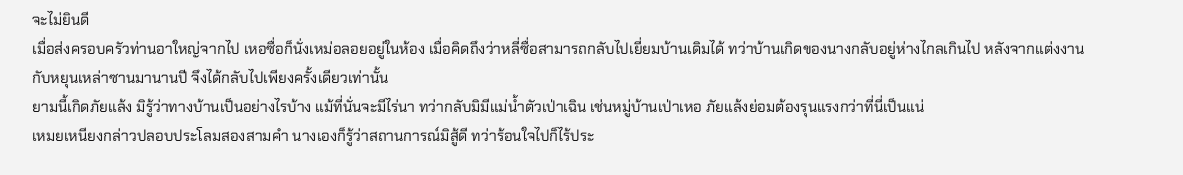จะไม่ยินดี
เมื่อส่งครอบครัวท่านอาใหญ่จากไป เหอซื่อก็นั่งเหม่อลอยอยู่ในห้อง เมื่อคิดถึงว่าหลี่ซื่อสามารถกลับไปเยี่ยมบ้านเดิมได้ ทว่าบ้านเกิดของนางกลับอยู่ห่างไกลเกินไป หลังจากแต่งงานกับหยุนเหล่าซานมานานปี จึงได้กลับไปเพียงครั้งเดียวเท่านั้น
ยามนี้เกิดภัยแล้ง มิรู้ว่าทางบ้านเป็นอย่างไรบ้าง แม้ที่นั่นจะมีไร่นา ทว่ากลับมิมีแม่น้ำตัวเป่าเฉิน เช่นหมู่บ้านเป่าเหอ ภัยแล้งย่อมต้องรุนแรงกว่าที่นี่เป็นแน่
เหมยเหนียงกล่าวปลอบประโลมสองสามคำ นางเองก็รู้ว่าสถานการณ์มิสู้ดี ทว่าร้อนใจไปก็ไร้ประ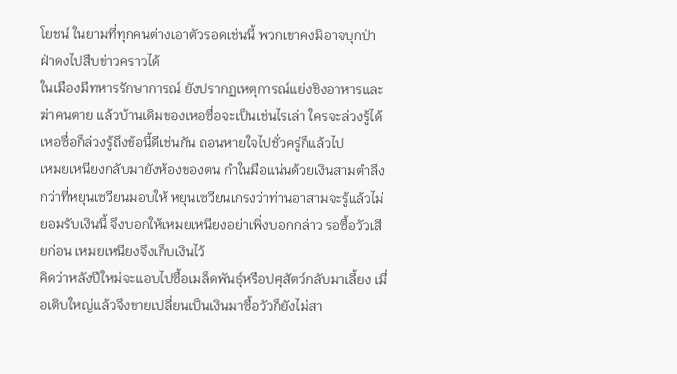โยชน์ ในยามที่ทุกคนต่างเอาตัวรอดเช่นนี้ พวกเขาคงมิอาจบุกป่าฝ่าดงไปสืบข่าวคราวได้
ในเมืองมีทหารรักษาการณ์ ยังปรากฏเหตุการณ์แย่งชิงอาหารและฆ่าคนตาย แล้วบ้านเดิมของเหอซื่อจะเป็นเช่นไรเล่า ใครจะล่วงรู้ได้
เหอซื่อก็ล่วงรู้ถึงข้อนี้ดีเช่นกัน ถอนหายใจไปชั่วครู่ก็แล้วไป
เหมยเหนียงกลับมายังห้องของตน กำในมือแน่นด้วยเงินสามตำลึงกว่าที่หยุนเซวียนมอบให้ หยุนเซวียนเกรงว่าท่านอาสามจะรู้แล้วไม่ยอมรับเงินนี้ จึงบอกให้เหมยเหนียงอย่าเพิ่งบอกกล่าว รอซื้อวัวเสียก่อน เหมยเหนียงจึงเก็บเงินไว้
คิดว่าหลังปีใหม่จะแอบไปซื้อเมล็ดพันธุ์หรือปศุสัตว์กลับมาเลี้ยง เมื่อเติบใหญ่แล้วจึงขายเปลี่ยนเป็นเงินมาซื้อวัวก็ยังไม่สา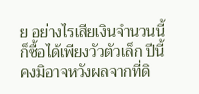ย อย่างไรเสียเงินจำนวนนี้ก็ซื้อได้เพียงวัวตัวเล็ก ปีนี้คงมิอาจหวังผลจากที่ดิ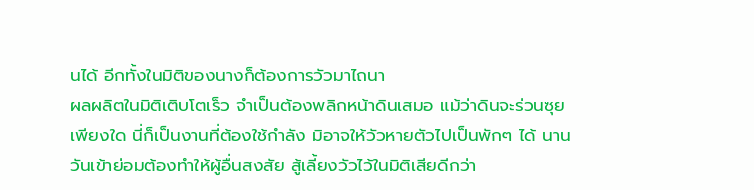นได้ อีกทั้งในมิติของนางก็ต้องการวัวมาไถนา
ผลผลิตในมิติเติบโตเร็ว จำเป็นต้องพลิกหน้าดินเสมอ แม้ว่าดินจะร่วนซุยเพียงใด นี่ก็เป็นงานที่ต้องใช้กำลัง มิอาจให้วัวหายตัวไปเป็นพักๆ ได้ นานวันเข้าย่อมต้องทำให้ผู้อื่นสงสัย สู้เลี้ยงวัวไว้ในมิติเสียดีกว่า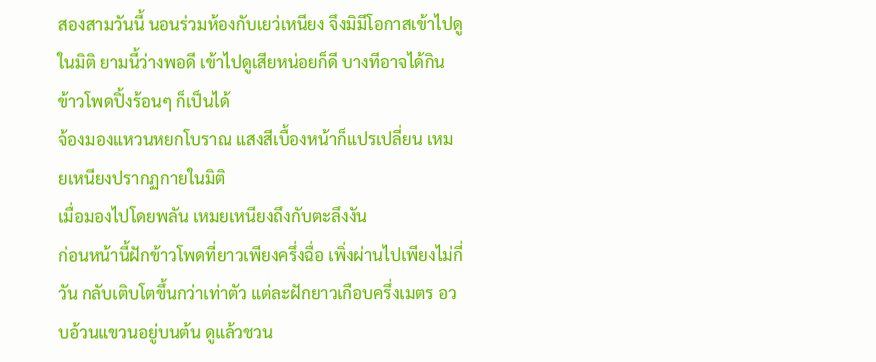สองสามวันนี้ นอนร่วมห้องกับเยว่เหนียง จึงมิมีโอกาสเข้าไปดูในมิติ ยามนี้ว่างพอดี เข้าไปดูเสียหน่อยก็ดี บางทีอาจได้กินข้าวโพดปิ้งร้อนๆ ก็เป็นได้
จ้องมองแหวนหยกโบราณ แสงสีเบื้องหน้าก็แปรเปลี่ยน เหมยเหนียงปรากฏกายในมิติ
เมื่อมองไปโดยพลัน เหมยเหนียงถึงกับตะลึงงัน
ก่อนหน้านี้ฝักข้าวโพดที่ยาวเพียงครึ่งฉื่อ เพิ่งผ่านไปเพียงไม่กี่วัน กลับเติบโตขึ้นกว่าเท่าตัว แต่ละฝักยาวเกือบครึ่งเมตร อวบอ้วนแขวนอยู่บนต้น ดูแล้วชวน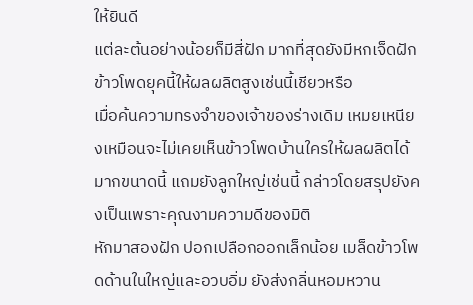ให้ยินดี
แต่ละต้นอย่างน้อยก็มีสี่ฝัก มากที่สุดยังมีหกเจ็ดฝัก ข้าวโพดยุคนี้ให้ผลผลิตสูงเช่นนี้เชียวหรือ
เมื่อค้นความทรงจำของเจ้าของร่างเดิม เหมยเหนียงเหมือนจะไม่เคยเห็นข้าวโพดบ้านใครให้ผลผลิตได้มากขนาดนี้ แถมยังลูกใหญ่เช่นนี้ กล่าวโดยสรุปยังคงเป็นเพราะคุณงามความดีของมิติ
หักมาสองฝัก ปอกเปลือกออกเล็กน้อย เมล็ดข้าวโพดด้านในใหญ่และอวบอิ่ม ยังส่งกลิ่นหอมหวาน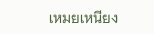เหมยเหนียง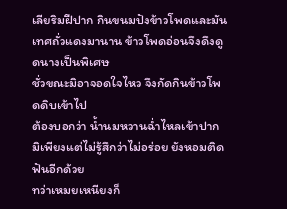เลียริมฝีปาก กินขนมปังข้าวโพดและมันเทศถั่วแดงมานาน ข้าวโพดอ่อนจึงดึงดูดนางเป็นพิเศษ
ชั่วขณะมิอาจอดใจไหว จึงกัดกินข้าวโพดดิบเข้าไป
ต้องบอกว่า น้ำนมหวานฉ่ำไหลเข้าปาก มิเพียงแต่ไม่รู้สึกว่าไม่อร่อย ยังหอมติดฟันอีกด้วย
ทว่าเหมยเหนียงก็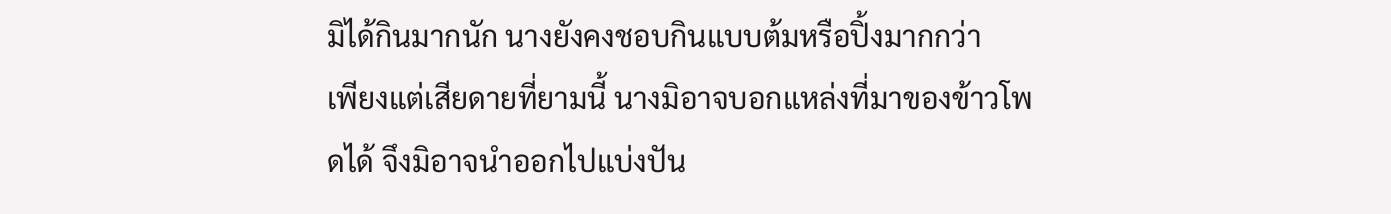มิได้กินมากนัก นางยังคงชอบกินแบบต้มหรือปิ้งมากกว่า
เพียงแต่เสียดายที่ยามนี้ นางมิอาจบอกแหล่งที่มาของข้าวโพดได้ จึงมิอาจนำออกไปแบ่งปัน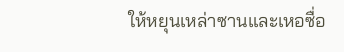ให้หยุนเหล่าซานและเหอซื่อ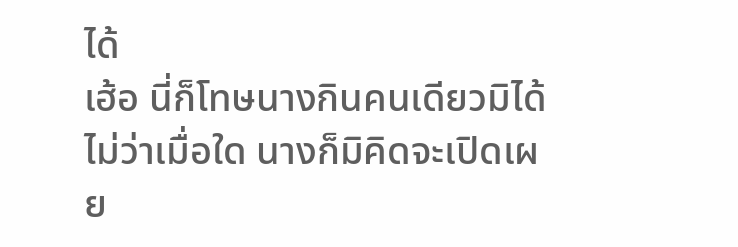ได้
เฮ้อ นี่ก็โทษนางกินคนเดียวมิได้ ไม่ว่าเมื่อใด นางก็มิคิดจะเปิดเผย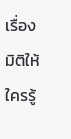เรื่องมิติให้ใครรู้